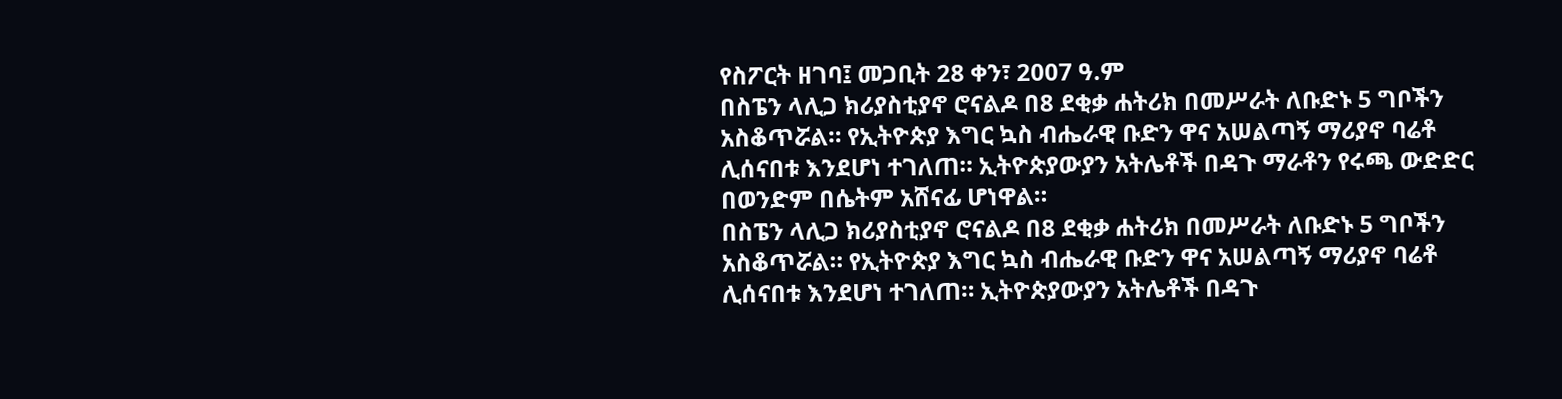የስፖርት ዘገባ፤ መጋቢት 28 ቀን፣ 2007 ዓ.ም
በስፔን ላሊጋ ክሪያስቲያኖ ሮናልዶ በ8 ደቂቃ ሐትሪክ በመሥራት ለቡድኑ 5 ግቦችን አስቆጥሯል። የኢትዮጵያ እግር ኳስ ብሔራዊ ቡድን ዋና አሠልጣኝ ማሪያኖ ባሬቶ ሊሰናበቱ እንደሆነ ተገለጠ። ኢትዮጵያውያን አትሌቶች በዳጉ ማራቶን የሩጫ ውድድር በወንድም በሴትም አሸናፊ ሆነዋል።
በስፔን ላሊጋ ክሪያስቲያኖ ሮናልዶ በ8 ደቂቃ ሐትሪክ በመሥራት ለቡድኑ 5 ግቦችን አስቆጥሯል። የኢትዮጵያ እግር ኳስ ብሔራዊ ቡድን ዋና አሠልጣኝ ማሪያኖ ባሬቶ ሊሰናበቱ እንደሆነ ተገለጠ። ኢትዮጵያውያን አትሌቶች በዳጉ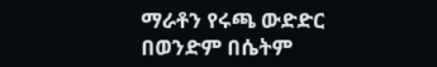ማራቶን የሩጫ ውድድር በወንድም በሴትም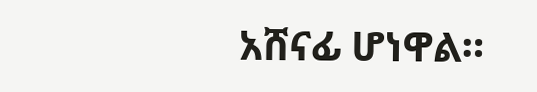አሸናፊ ሆነዋል።